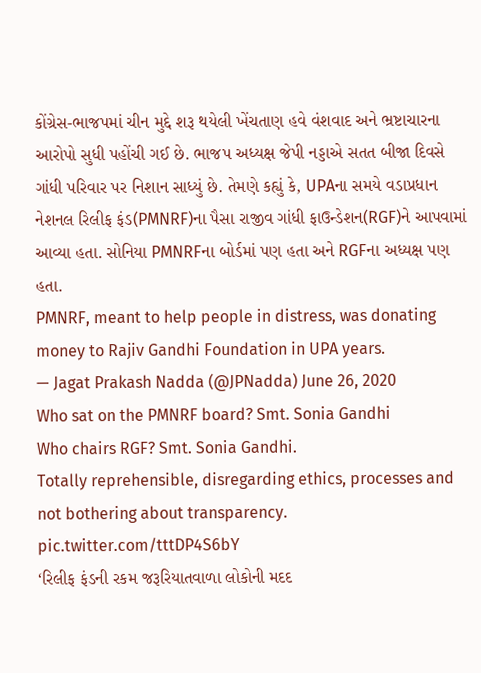કોંગ્રેસ-ભાજપમાં ચીન મુદ્દે શરૂ થયેલી ખેંચતાણ હવે વંશવાદ અને ભ્રષ્ટાચારના આરોપો સુધી પહોંચી ગઈ છે. ભાજપ અધ્યક્ષ જેપી નડ્ડાએ સતત બીજા દિવસે ગાંધી પરિવાર પર નિશાન સાધ્યું છે. તેમણે કહ્યું કે, UPAના સમયે વડાપ્રધાન નેશનલ રિલીફ ફંડ(PMNRF)ના પૈસા રાજીવ ગાંધી ફાઉન્ડેશન(RGF)ને આપવામાં આવ્યા હતા. સોનિયા PMNRFના બોર્ડમાં પણ હતા અને RGFના અધ્યક્ષ પણ હતા.
PMNRF, meant to help people in distress, was donating money to Rajiv Gandhi Foundation in UPA years.
— Jagat Prakash Nadda (@JPNadda) June 26, 2020
Who sat on the PMNRF board? Smt. Sonia Gandhi
Who chairs RGF? Smt. Sonia Gandhi.
Totally reprehensible, disregarding ethics, processes and not bothering about transparency. pic.twitter.com/tttDP4S6bY
‘રિલીફ ફંડની રકમ જરૂરિયાતવાળા લોકોની મદદ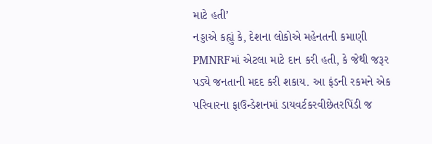માટે હતી’
નડ્ડાએ કહ્યું કે, દેશના લોકોએ મહેનતની કમાણી PMNRFમાં એટલા માટે દાન કરી હતી, કે જેથી જરૂર પડ્યે જનતાની મદદ કરી શકાય. આ ફંડની રકમને એક પરિવારના ફાઉન્ડેશનમાં ડાયવર્ટકરવીછેતરપિંડી જ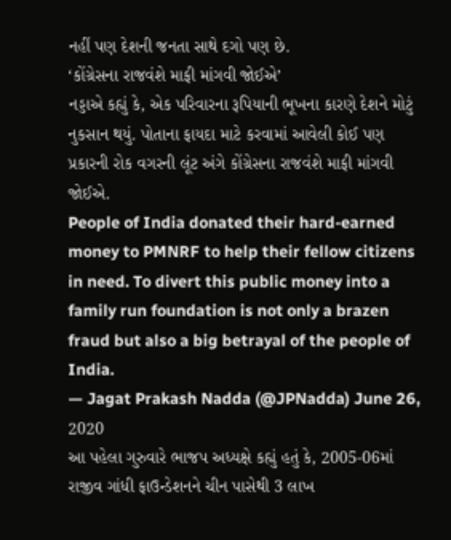નહીં પણ દેશની જનતા સાથે દગો પણ છે.
‘કોંગ્રેસના રાજવંશે માફી માંગવી જોઈએ’
નડ્ડાએ કહ્યું કે, એક પરિવારના રૂપિયાની ભૂખના કારણે દેશને મોટું નુકસાન થયું. પોતાના ફાયદા માટે કરવામાં આવેલી કોઈ પણ પ્રકારની રોક વગરની લૂંટ અંગે કોંગ્રેસના રાજવંશે માફી માંગવી જોઈએ.
People of India donated their hard-earned money to PMNRF to help their fellow citizens in need. To divert this public money into a family run foundation is not only a brazen fraud but also a big betrayal of the people of India.
— Jagat Prakash Nadda (@JPNadda) June 26, 2020
આ પહેલા ગુરુવારે ભાજપ અધ્યક્ષે કહ્યું હતું કે, 2005-06માં રાજીવ ગાંધી ફાઉન્ડેશનને ચીન પાસેથી 3 લાખ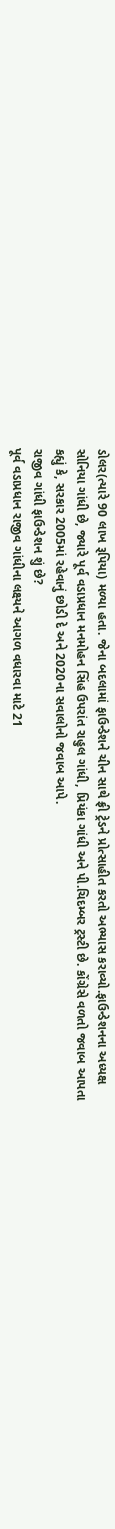ડોલર(ત્યારે 90 લાખ રૂપિયા) મળ્યા હતા. જેના બદલામાં ફાઉન્ડેશને ચીન સાથે ફ્રી ટ્રેડને પ્રોત્સાહીત કરતો અભ્યાસ કરાવ્યો.ફાઉન્ડેશનના અધ્યક્ષ સોનિયા ગાંધી છે, જ્યારે પૂર્વ વડાપ્રધાન મનમોહન સિંહ ઉપરાંત રાહુલ ગાંધી, પ્રિયંકા ગાંધી અને પી.ચિદમ્બર ટ્રસ્ટી છે. કોંગ્રેસે વળતો જવાબ આપતા કહ્યું કે, સરકાર 2005માં રહેવાનું છોડી દે અને 2020ના સવાલોનો જવાબ આપે.
રાજીવ ગાંધી ફાઉન્ડેશન શું છે?
પૂર્વ વડાપ્રધાન રાજીવ ગાંધીના લક્ષ્યને આગળ વધારવા માટે 21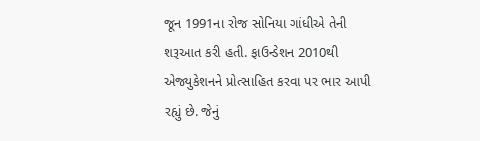જૂન 1991ના રોજ સોનિયા ગાંધીએ તેની શરૂઆત કરી હતી. ફાઉન્ડેશન 2010થી એજ્યુકેશનને પ્રોત્સાહિત કરવા પર ભાર આપી રહ્યું છે. જેનું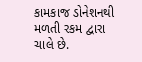કામકાજ ડોનેશનથી મળતી રકમ દ્વારા ચાલે છે.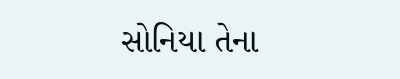સોનિયા તેના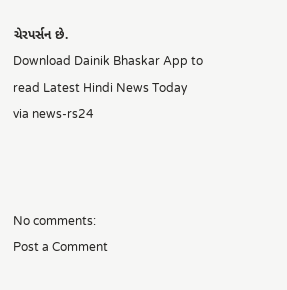ચેરપર્સન છે.
Download Dainik Bhaskar App to read Latest Hindi News Today
via news-rs24



No comments:
Post a Comment